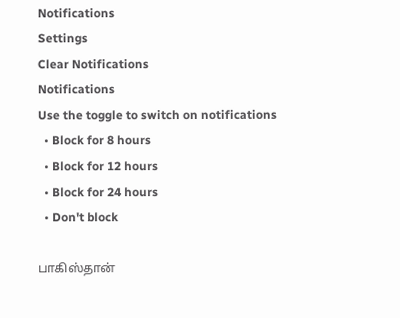Notifications
Settings
Clear Notifications
Notifications
Use the toggle to switch on notifications
  • Block for 8 hours
  • Block for 12 hours
  • Block for 24 hours
  • Don't block

பாகிஸ்தான்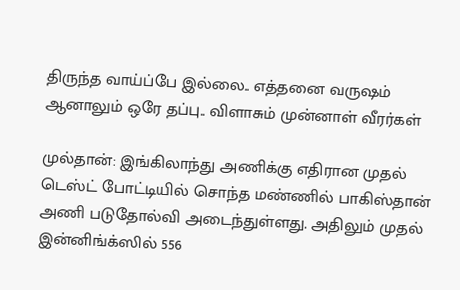திருந்த வாய்ப்பே இல்லை.. எத்தனை வருஷம் ஆனாலும் ஒரே தப்பு.. விளாசும் முன்னாள் வீரர்கள்

முல்தான்: இங்கிலாந்து அணிக்கு எதிரான முதல் டெஸ்ட் போட்டியில் சொந்த மண்ணில் பாகிஸ்தான் அணி படுதோல்வி அடைந்துள்ளது. அதிலும் முதல் இன்னிங்க்ஸில் 556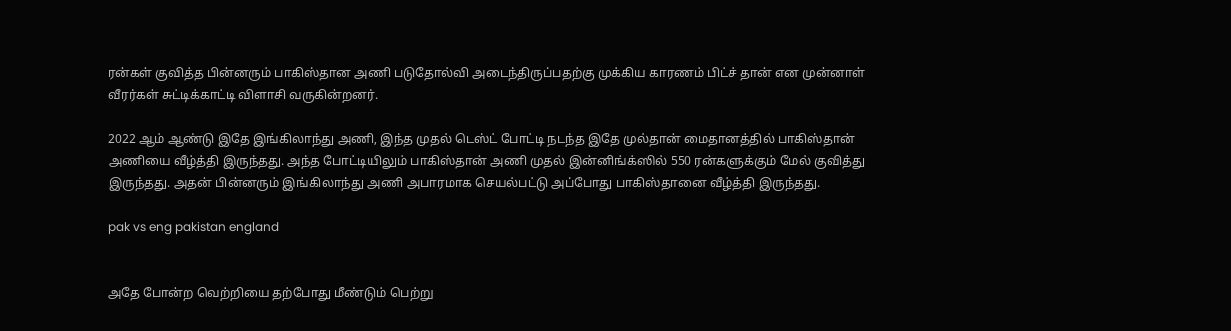ரன்கள் குவித்த பின்னரும் பாகிஸ்தான அணி படுதோல்வி அடைந்திருப்பதற்கு முக்கிய காரணம் பிட்ச் தான் என முன்னாள் வீரர்கள் சுட்டிக்காட்டி விளாசி வருகின்றனர்.

2022 ஆம் ஆண்டு இதே இங்கிலாந்து அணி, இந்த முதல் டெஸ்ட் போட்டி நடந்த இதே முல்தான் மைதானத்தில் பாகிஸ்தான் அணியை வீழ்த்தி இருந்தது. அந்த போட்டியிலும் பாகிஸ்தான் அணி முதல் இன்னிங்க்ஸில் 550 ரன்களுக்கும் மேல் குவித்து இருந்தது. அதன் பின்னரும் இங்கிலாந்து அணி அபாரமாக செயல்பட்டு அப்போது பாகிஸ்தானை வீழ்த்தி இருந்தது.

pak vs eng pakistan england


அதே போன்ற வெற்றியை தற்போது மீண்டும் பெற்று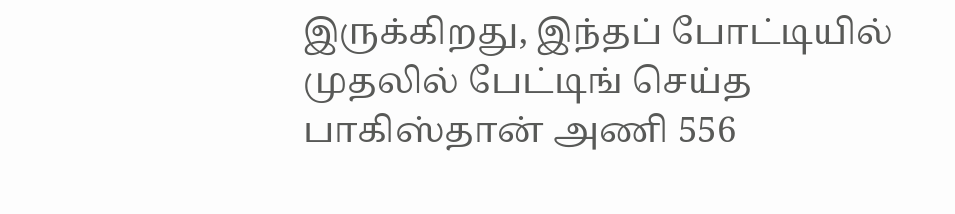இருக்கிறது, இந்தப் போட்டியில் முதலில் பேட்டிங் செய்த பாகிஸ்தான் அணி 556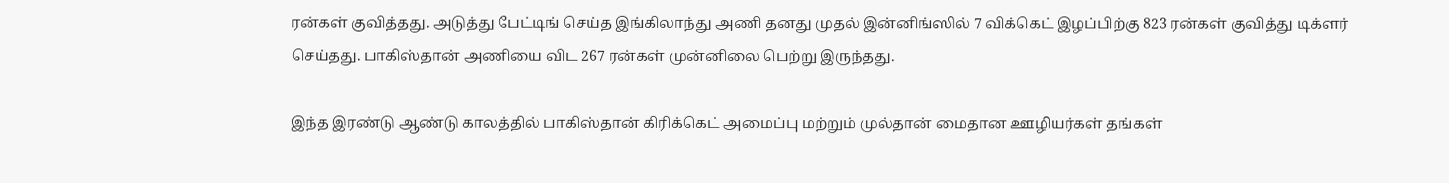ரன்கள் குவித்தது. அடுத்து பேட்டிங் செய்த இங்கிலாந்து அணி தனது முதல் இன்னிங்ஸில் 7 விக்கெட் இழப்பிற்கு 823 ரன்கள் குவித்து டிக்ளர் செய்தது. பாகிஸ்தான் அணியை விட 267 ரன்கள் முன்னிலை பெற்று இருந்தது.

இந்த இரண்டு ஆண்டு காலத்தில் பாகிஸ்தான் கிரிக்கெட் அமைப்பு மற்றும் முல்தான் மைதான ஊழியர்கள் தங்கள்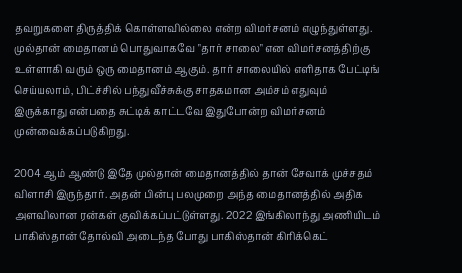தவறுகளை திருத்திக் கொள்ளவில்லை என்ற விமர்சனம் எழுந்துள்ளது. முல்தான் மைதானம் பொதுவாகவே "தார் சாலை" என விமர்சனத்திற்கு உள்ளாகி வரும் ஒரு மைதானம் ஆகும். தார் சாலையில் எளிதாக பேட்டிங் செய்யலாம், பிட்ச்சில் பந்துவீச்சுக்கு சாதகமான அம்சம் எதுவும் இருக்காது என்பதை சுட்டிக் காட்டவே இதுபோன்ற விமர்சனம் முன்வைக்கப்படுகிறது.

2004 ஆம் ஆண்டு இதே முல்தான் மைதானத்தில் தான் சேவாக் முச்சதம் விளாசி இருந்தார். அதன் பின்பு பலமுறை அந்த மைதானத்தில் அதிக அளவிலான ரன்கள் குவிக்கப்பட்டுள்ளது. 2022 இங்கிலாந்து அணியிடம் பாகிஸ்தான் தோல்வி அடைந்த போது பாகிஸ்தான் கிரிக்கெட்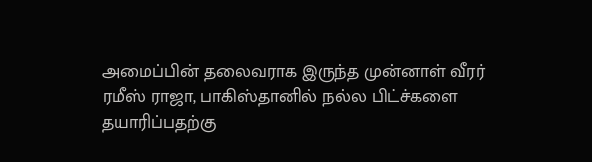அமைப்பின் தலைவராக இருந்த முன்னாள் வீரர் ரமீஸ் ராஜா, பாகிஸ்தானில் நல்ல பிட்ச்களை தயாரிப்பதற்கு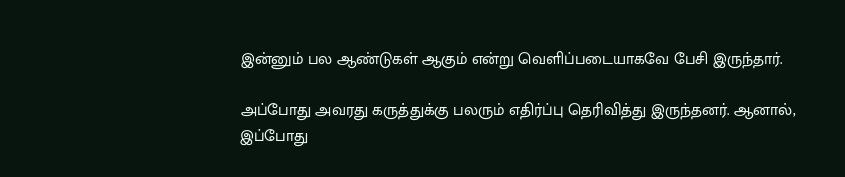இன்னும் பல ஆண்டுகள் ஆகும் என்று வெளிப்படையாகவே பேசி இருந்தார்.

அப்போது அவரது கருத்துக்கு பலரும் எதிர்ப்பு தெரிவித்து இருந்தனர். ஆனால், இப்போது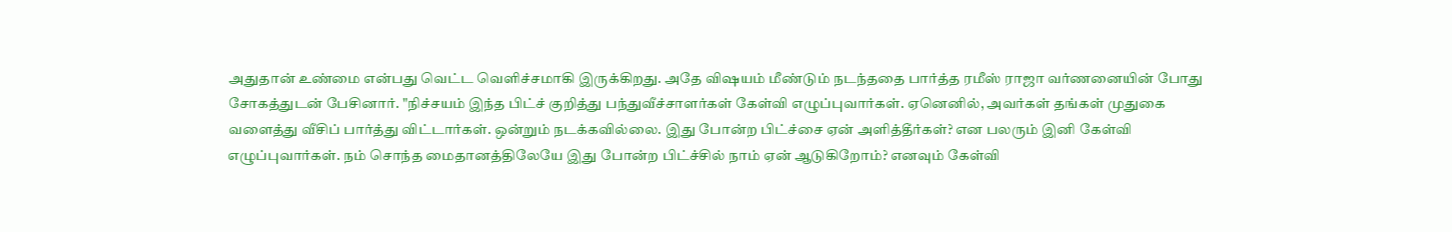அதுதான் உண்மை என்பது வெட்ட வெளிச்சமாகி இருக்கிறது. அதே விஷயம் மீண்டும் நடந்ததை பார்த்த ரமீஸ் ராஜா வர்ணனையின் போது சோகத்துடன் பேசினார். "நிச்சயம் இந்த பிட்ச் குறித்து பந்துவீச்சாளர்கள் கேள்வி எழுப்புவார்கள். ஏனெனில், அவர்கள் தங்கள் முதுகை வளைத்து வீசிப் பார்த்து விட்டார்கள். ஒன்றும் நடக்கவில்லை. இது போன்ற பிட்ச்சை ஏன் அளித்தீர்கள்? என பலரும் இனி கேள்வி எழுப்புவார்கள். நம் சொந்த மைதானத்திலேயே இது போன்ற பிட்ச்சில் நாம் ஏன் ஆடுகிறோம்? எனவும் கேள்வி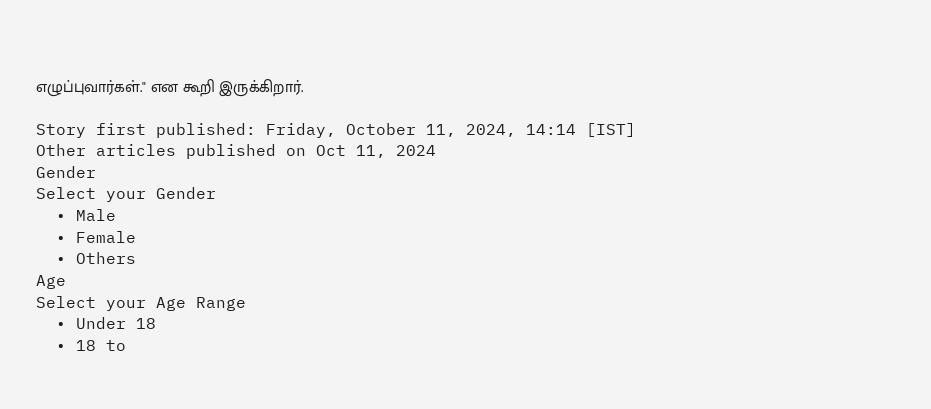எழுப்புவார்கள்." என கூறி இருக்கிறார்.

Story first published: Friday, October 11, 2024, 14:14 [IST]
Other articles published on Oct 11, 2024
Gender
Select your Gender
  • Male
  • Female
  • Others
Age
Select your Age Range
  • Under 18
  • 18 to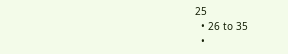25
  • 26 to 35
  •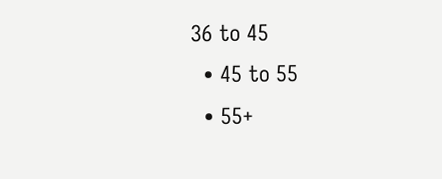36 to 45
  • 45 to 55
  • 55+